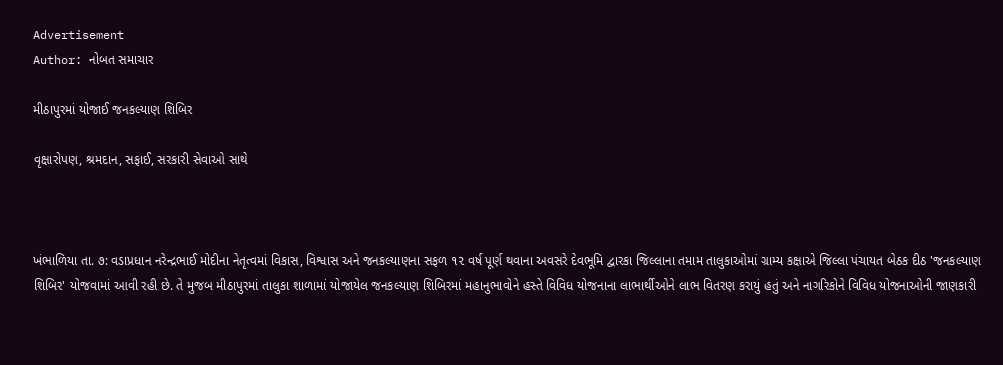Advertisement
Author: નોબત સમાચાર

મીઠાપુરમાં યોજાઈ જનકલ્યાણ શિબિર

વૃક્ષારોપણ, શ્રમદાન, સફાઈ, સરકારી સેવાઓ સાથે



ખંભાળિયા તા. ૭: વડાપ્રધાન નરેન્દ્રભાઈ મોદીના નેતૃત્વમાં વિકાસ, વિશ્વાસ અને જનકલ્યાણના સફળ ૧૨ વર્ષ પૂર્ણ થવાના અવસરે દેવભૂમિ દ્વારકા જિલ્લાના તમામ તાલુકાઓમાં ગ્રામ્ય કક્ષાએ જિલ્લા પંચાયત બેઠક દીઠ 'જનકલ્યાણ શિબિર' યોજવામાં આવી રહી છે. તે મુજબ મીઠાપુરમાં તાલુકા શાળામાં યોજાયેલ જનકલ્યાણ શિબિરમાં મહાનુભાવોને હસ્તે વિવિધ યોજનાના લાભાર્થીઓને લાભ વિતરણ કરાયું હતું અને નાગરિકોને વિવિધ યોજનાઓની જાણકારી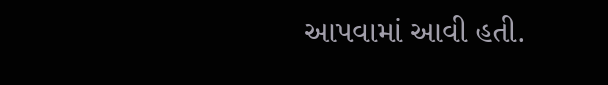આપવામાં આવી હતી.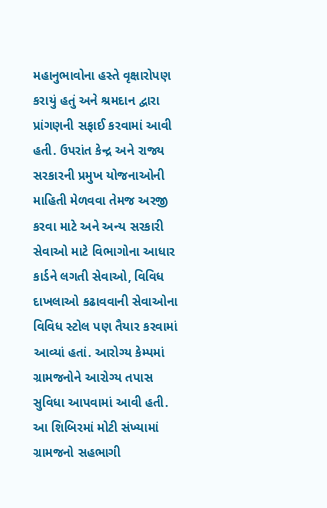મહાનુભાવોના હસ્તે વૃક્ષારોપણ કરાયું હતું અને શ્રમદાન દ્વારા પ્રાંગણની સફાઈ કરવામાં આવી હતી. ઉપરાંત કેન્દ્ર અને રાજ્ય સરકારની પ્રમુખ યોજનાઓની માહિતી મેળવવા તેમજ અરજી કરવા માટે અને અન્ય સરકારી સેવાઓ માટે વિભાગોના આધાર કાર્ડને લગતી સેવાઓ, વિવિધ દાખલાઓ કઢાવવાની સેવાઓના વિવિધ સ્ટોલ પણ તૈયાર કરવામાં આવ્યાં હતાં. આરોગ્ય કેમ્પમાં ગ્રામજનોને આરોગ્ય તપાસ સુવિધા આપવામાં આવી હતી. આ શિબિરમાં મોટી સંખ્યામાં ગ્રામજનો સહભાગી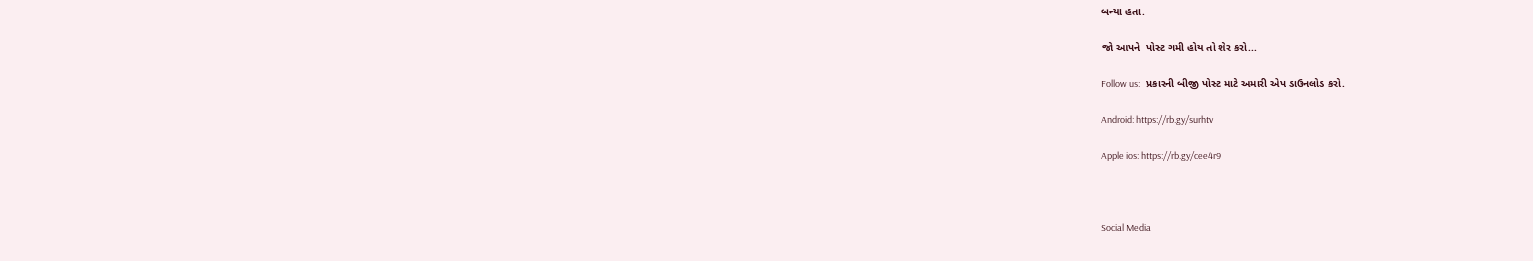બન્યા હતા.

જો આપને  પોસ્ટ ગમી હોય તો શેર કરો...

Follow us:   પ્રકારની બીજી પોસ્ટ માટે અમારી એપ ડાઉનલોડ કરો.

Android: https://rb.gy/surhtv

Apple ios: https://rb.gy/cee4r9



Social Media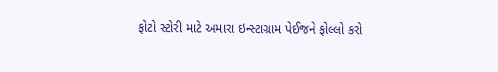ફોટો સ્ટોરી માટે અમારા ઇન્સ્ટાગ્રામ પેઈજને ફોલ્લો કરો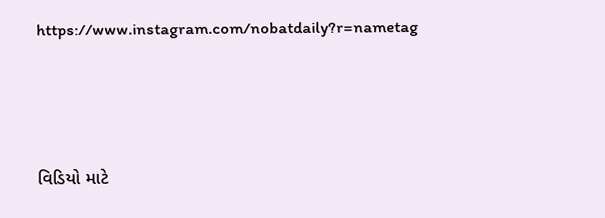https://www.instagram.com/nobatdaily?r=nametag



વિડિયો માટે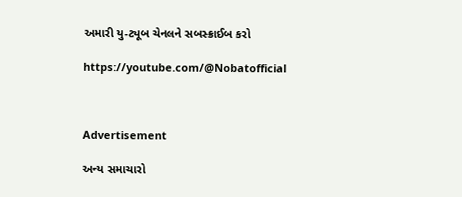અમારી યુ-ટ્યૂબ ચેનલને સબસ્ક્રાઈબ કરો

https://youtube.com/@Nobatofficial



Advertisement

અન્ય સમાચારો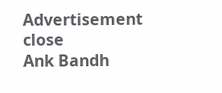Advertisement
close
Ank Bandh